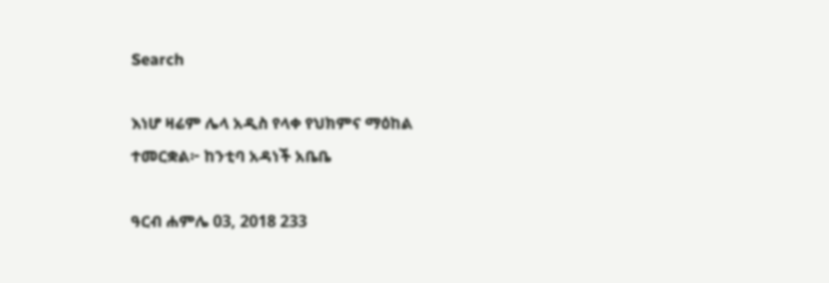Search

እነሆ ዛሬም ሌላ አዲስ የላቀ የህክምና ማዕከል ተመርቋል፦ ከንቲባ አዳነች አቤቤ

ዓርብ ሐምሌ 03, 2018 233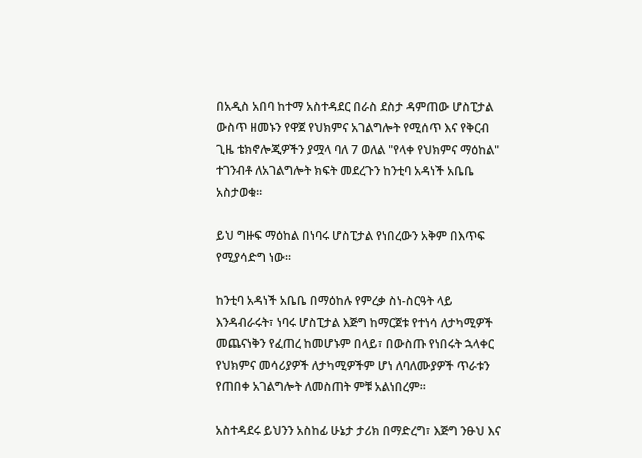በአዲስ አበባ ከተማ አስተዳደር በራስ ደስታ ዳምጠው ሆስፒታል ውስጥ ዘመኑን የዋጀ የህክምና አገልግሎት የሚሰጥ እና የቅርብ ጊዜ ቴክኖሎጂዎችን ያሟላ ባለ 7 ወለል "የላቀ የህክምና ማዕከል" ተገንብቶ ለአገልግሎት ክፍት መደረጉን ከንቲባ አዳነች አቤቤ አስታወቁ።

ይህ ግዙፍ ማዕከል በነባሩ ሆስፒታል የነበረውን አቅም በእጥፍ የሚያሳድግ ነው።

ከንቲባ አዳነች አቤቤ በማዕከሉ የምረቃ ስነ-ስርዓት ላይ እንዳብራሩት፣ ነባሩ ሆስፒታል እጅግ ከማርጀቱ የተነሳ ለታካሚዎች መጨናነቅን የፈጠረ ከመሆኑም በላይ፣ በውስጡ የነበሩት ኋላቀር የህክምና መሳሪያዎች ለታካሚዎችም ሆነ ለባለሙያዎች ጥራቱን የጠበቀ አገልግሎት ለመስጠት ምቹ አልነበረም።

አስተዳደሩ ይህንን አስከፊ ሁኔታ ታሪክ በማድረግ፣ እጅግ ንፁህ እና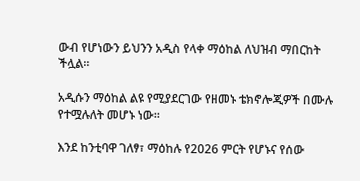ውብ የሆነውን ይህንን አዲስ የላቀ ማዕከል ለህዝብ ማበርከት ችሏል።

አዲሱን ማዕከል ልዩ የሚያደርገው የዘመኑ ቴክኖሎጂዎች በሙሉ የተሟሉለት መሆኑ ነው።

እንደ ከንቲባዋ ገለፃ፣ ማዕከሉ የ2026 ምርት የሆኑና የሰው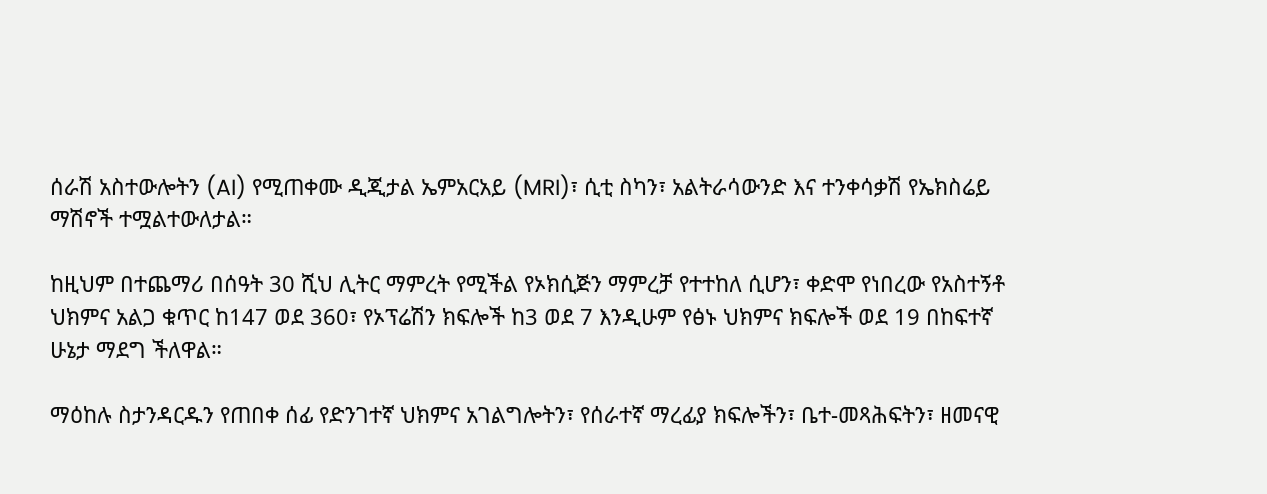ሰራሽ አስተውሎትን (AI) የሚጠቀሙ ዲጂታል ኤምአርአይ (MRI)፣ ሲቲ ስካን፣ አልትራሳውንድ እና ተንቀሳቃሽ የኤክስሬይ ማሽኖች ተሟልተውለታል።

ከዚህም በተጨማሪ በሰዓት 30 ሺህ ሊትር ማምረት የሚችል የኦክሲጅን ማምረቻ የተተከለ ሲሆን፣ ቀድሞ የነበረው የአስተኝቶ ህክምና አልጋ ቁጥር ከ147 ወደ 360፣ የኦፕሬሽን ክፍሎች ከ3 ወደ 7 እንዲሁም የፅኑ ህክምና ክፍሎች ወደ 19 በከፍተኛ ሁኔታ ማደግ ችለዋል።

ማዕከሉ ስታንዳርዱን የጠበቀ ሰፊ የድንገተኛ ህክምና አገልግሎትን፣ የሰራተኛ ማረፊያ ክፍሎችን፣ ቤተ-መጻሕፍትን፣ ዘመናዊ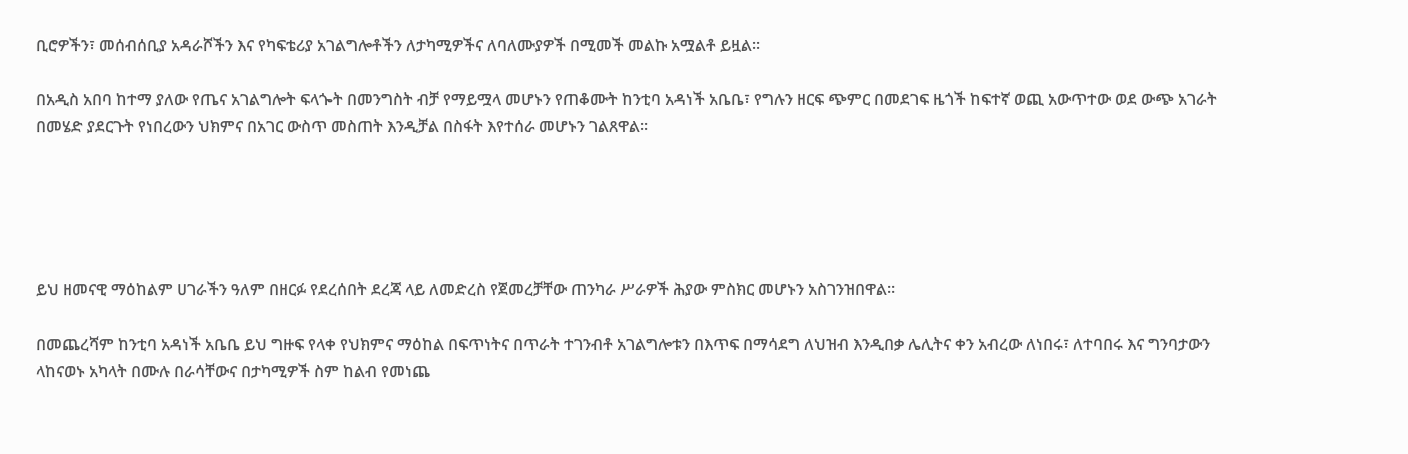ቢሮዎችን፣ መሰብሰቢያ አዳራሾችን እና የካፍቴሪያ አገልግሎቶችን ለታካሚዎችና ለባለሙያዎች በሚመች መልኩ አሟልቶ ይዟል።

በአዲስ አበባ ከተማ ያለው የጤና አገልግሎት ፍላጐት በመንግስት ብቻ የማይሟላ መሆኑን የጠቆሙት ከንቲባ አዳነች አቤቤ፣ የግሉን ዘርፍ ጭምር በመደገፍ ዜጎች ከፍተኛ ወጪ አውጥተው ወደ ውጭ አገራት በመሄድ ያደርጉት የነበረውን ህክምና በአገር ውስጥ መስጠት እንዲቻል በስፋት እየተሰራ መሆኑን ገልጸዋል።





ይህ ዘመናዊ ማዕከልም ሀገራችን ዓለም በዘርፉ የደረሰበት ደረጃ ላይ ለመድረስ የጀመረቻቸው ጠንካራ ሥራዎች ሕያው ምስክር መሆኑን አስገንዝበዋል።

በመጨረሻም ከንቲባ አዳነች አቤቤ ይህ ግዙፍ የላቀ የህክምና ማዕከል በፍጥነትና በጥራት ተገንብቶ አገልግሎቱን በእጥፍ በማሳደግ ለህዝብ እንዲበቃ ሌሊትና ቀን አብረው ለነበሩ፣ ለተባበሩ እና ግንባታውን ላከናወኑ አካላት በሙሉ በራሳቸውና በታካሚዎች ስም ከልብ የመነጨ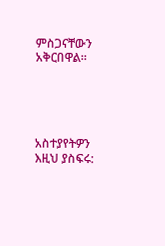ምስጋናቸውን አቅርበዋል።





አስተያየትዎን እዚህ ያስፍሩ: